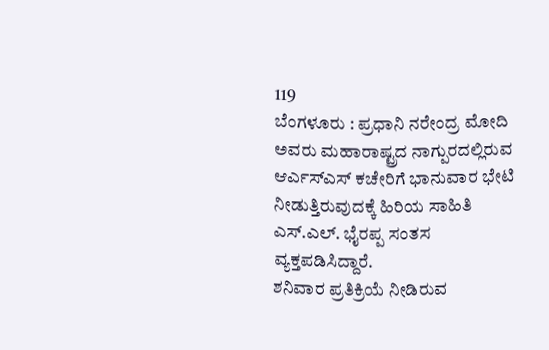119
ಬೆಂಗಳೂರು : ಪ್ರಧಾನಿ ನರೇಂದ್ರ ಮೋದಿ ಅವರು ಮಹಾರಾಷ್ಟ್ರದ ನಾಗ್ಪುರದಲ್ಲಿರುವ ಆರ್ಎಸ್ಎಸ್ ಕಚೇರಿಗೆ ಭಾನುವಾರ ಭೇಟಿ ನೀಡುತ್ತಿರುವುದಕ್ಕೆ ಹಿರಿಯ ಸಾಹಿತಿ ಎಸ್.ಎಲ್. ಭೈರಪ್ಪ ಸಂತಸ ವ್ಯಕ್ತಪಡಿಸಿದ್ದಾರೆ.
ಶನಿವಾರ ಪ್ರತಿಕ್ರಿಯೆ ನೀಡಿರುವ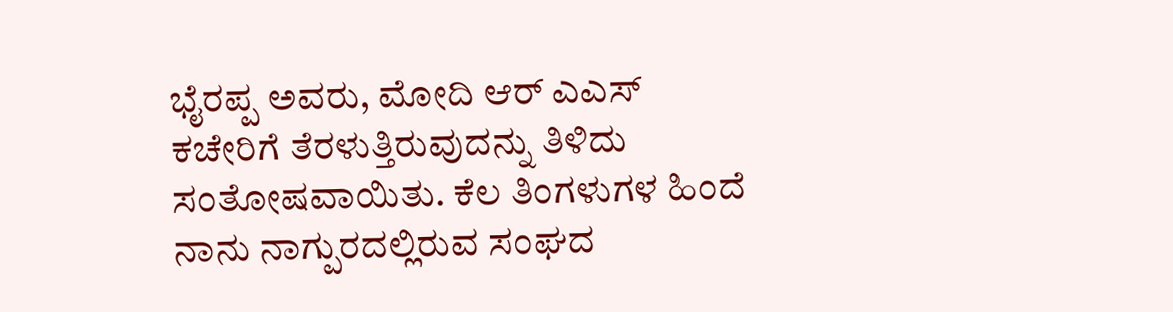ಭೈರಪ್ಪ ಅವರು, ಮೋದಿ ಆರ್ ಎಎಸ್ ಕಚೇರಿಗೆ ತೆರಳುತ್ತಿರುವುದನ್ನು ತಿಳಿದು ಸಂತೋಷವಾಯಿತು. ಕೆಲ ತಿಂಗಳುಗಳ ಹಿಂದೆ ನಾನು ನಾಗ್ಪುರದಲ್ಲಿರುವ ಸಂಘದ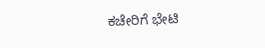ಕಚೇರಿಗೆ ಭೇಟಿ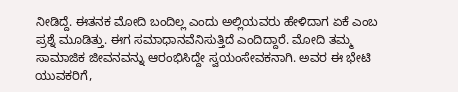ನೀಡಿದ್ದೆ. ಈತನಕ ಮೋದಿ ಬಂದಿಲ್ಲ ಎಂದು ಅಲ್ಲಿಯವರು ಹೇಳಿದಾಗ ಏಕೆ ಎಂಬ ಪ್ರಶ್ನೆ ಮೂಡಿತ್ತು. ಈಗ ಸಮಾಧಾನವೆನಿಸುತ್ತಿದೆ ಎಂದಿದ್ದಾರೆ. ಮೋದಿ ತಮ್ಮ ಸಾಮಾಜಿಕ ಜೀವನವನ್ನು ಆರಂಭಿಸಿದ್ದೇ ಸ್ವಯಂಸೇವಕನಾಗಿ. ಅವರ ಈ ಭೇಟಿ ಯುವಕರಿಗೆ,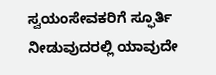ಸ್ವಯಂಸೇವಕರಿಗೆ ಸ್ಫೂರ್ತಿ ನೀಡುವುದರಲ್ಲಿ ಯಾವುದೇ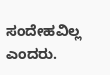ಸಂದೇಹವಿಲ್ಲ ಎಂದರು.